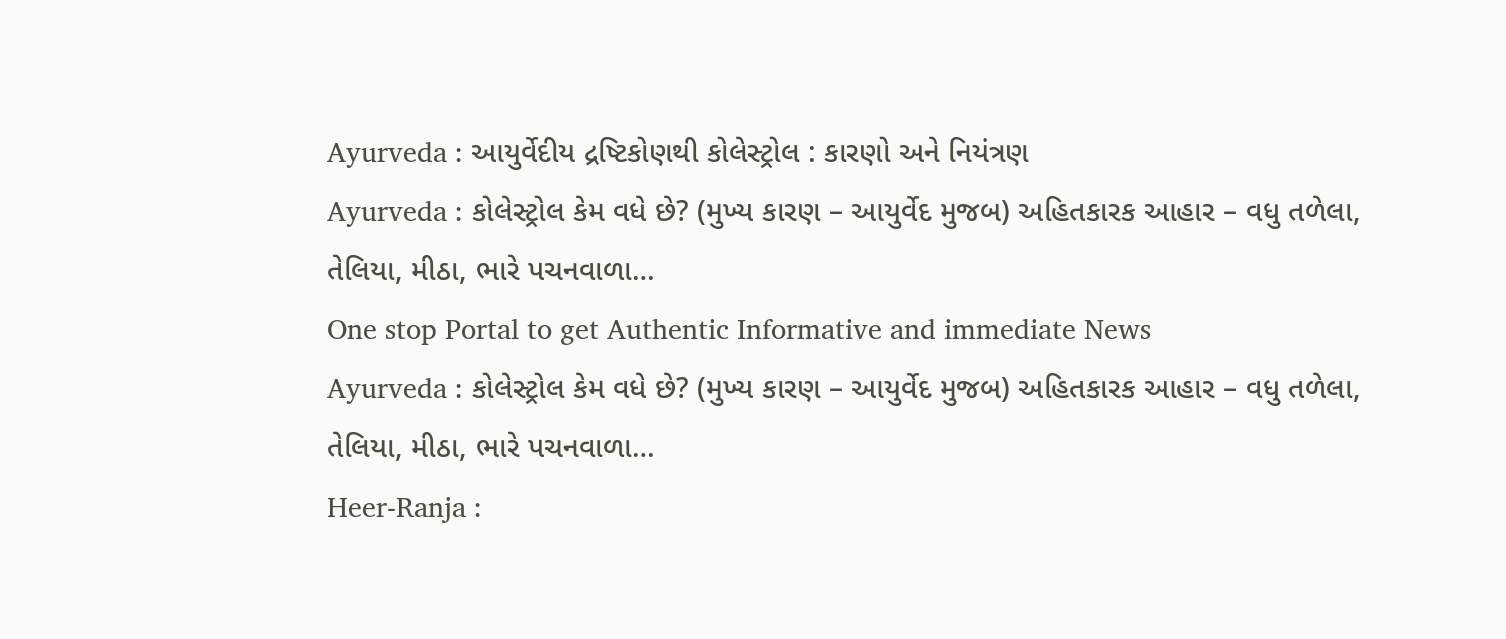Ayurveda : આયુર્વેદીય દ્રષ્ટિકોણથી કોલેસ્ટ્રોલ : કારણો અને નિયંત્રણ
Ayurveda : કોલેસ્ટ્રોલ કેમ વધે છે? (મુખ્ય કારણ – આયુર્વેદ મુજબ) અહિતકારક આહાર – વધુ તળેલા, તેલિયા, મીઠા, ભારે પચનવાળા…
One stop Portal to get Authentic Informative and immediate News
Ayurveda : કોલેસ્ટ્રોલ કેમ વધે છે? (મુખ્ય કારણ – આયુર્વેદ મુજબ) અહિતકારક આહાર – વધુ તળેલા, તેલિયા, મીઠા, ભારે પચનવાળા…
Heer-Ranja :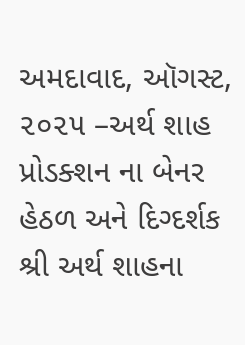અમદાવાદ, ઑગસ્ટ, ૨૦૨૫ –અર્થ શાહ પ્રોડક્શન ના બેનર હેઠળ અને દિગ્દર્શક શ્રી અર્થ શાહના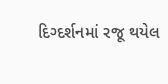દિગ્દર્શનમાં રજૂ થયેલ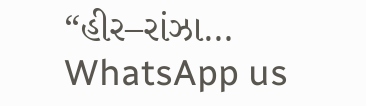“હીર–રાંઝા…
WhatsApp us